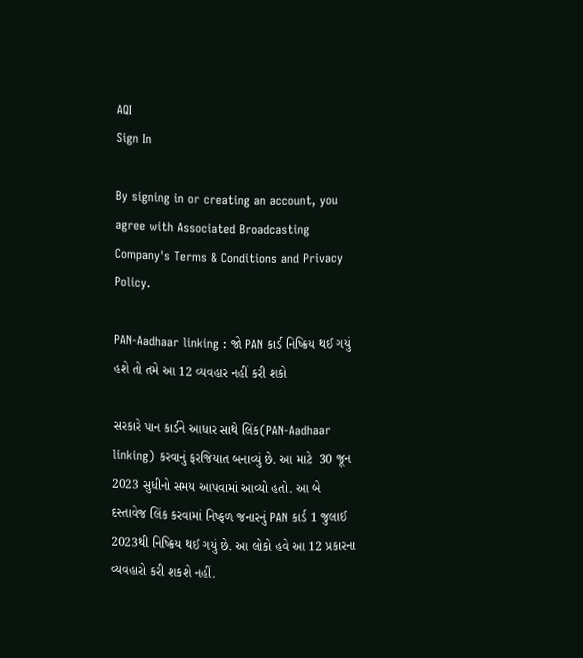AQI
Sign In

By signing in or creating an account, you agree with Associated Broadcasting Company's Terms & Conditions and Privacy Policy.

PAN-Aadhaar linking : જો PAN કાર્ડ નિષ્ક્રિય થઈ ગયું હશે તો તમે આ 12 વ્યવહાર નહીં કરી શકો

સરકારે પાન કાર્ડને આધાર સાથે લિંક(PAN-Aadhaar linking) કરવાનું ફરજિયાત બનાવ્યું છે. આ માટે  30 જૂન 2023 સુધીનો સમય આપવામાં આવ્યો હતો. આ બે દસ્તાવેજ લિંક કરવામાં નિષ્ફળ જનારનું PAN કાર્ડ 1 જુલાઈ 2023થી નિષ્ક્રિય થઈ ગયું છે. આ લોકો હવે આ 12 પ્રકારના વ્યવહારો કરી શકશે નહીં.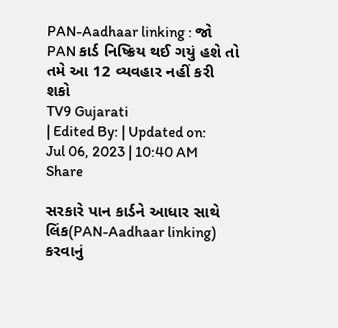PAN-Aadhaar linking : જો PAN કાર્ડ નિષ્ક્રિય થઈ ગયું હશે તો તમે આ 12 વ્યવહાર નહીં કરી શકો
TV9 Gujarati
| Edited By: | Updated on: Jul 06, 2023 | 10:40 AM
Share

સરકારે પાન કાર્ડને આધાર સાથે લિંક(PAN-Aadhaar linking) કરવાનું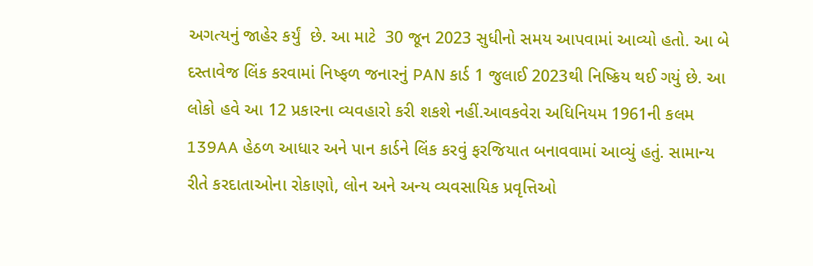અગત્યનું જાહેર કર્યું  છે. આ માટે  30 જૂન 2023 સુધીનો સમય આપવામાં આવ્યો હતો. આ બે દસ્તાવેજ લિંક કરવામાં નિષ્ફળ જનારનું PAN કાર્ડ 1 જુલાઈ 2023થી નિષ્ક્રિય થઈ ગયું છે. આ લોકો હવે આ 12 પ્રકારના વ્યવહારો કરી શકશે નહીં.આવકવેરા અધિનિયમ 1961ની કલમ 139AA હેઠળ આધાર અને પાન કાર્ડને લિંક કરવું ફરજિયાત બનાવવામાં આવ્યું હતું. સામાન્ય રીતે કરદાતાઓના રોકાણો, લોન અને અન્ય વ્યવસાયિક પ્રવૃત્તિઓ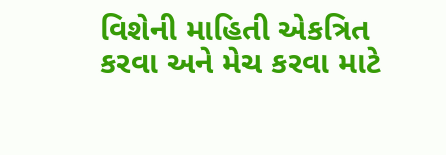વિશેની માહિતી એકત્રિત કરવા અને મેચ કરવા માટે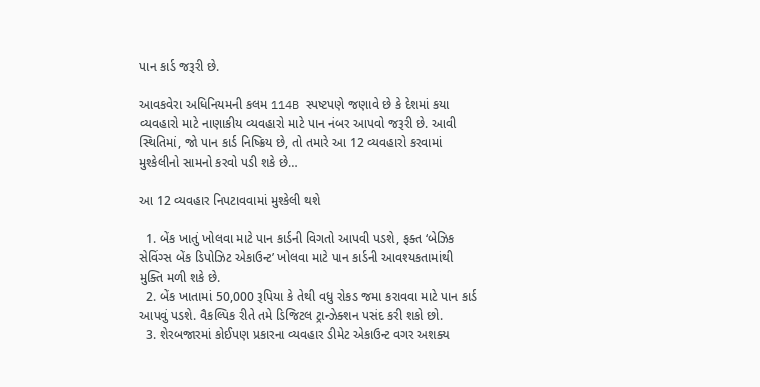પાન કાર્ડ જરૂરી છે.

આવકવેરા અધિનિયમની કલમ 114B સ્પષ્ટપણે જણાવે છે કે દેશમાં કયા વ્યવહારો માટે નાણાકીય વ્યવહારો માટે પાન નંબર આપવો જરૂરી છે. આવી સ્થિતિમાં, જો પાન કાર્ડ નિષ્ક્રિય છે, તો તમારે આ 12 વ્યવહારો કરવામાં મુશ્કેલીનો સામનો કરવો પડી શકે છે…

આ 12 વ્યવહાર નિપટાવવામાં મુશ્કેલી થશે

  1. બેંક ખાતું ખોલવા માટે પાન કાર્ડની વિગતો આપવી પડશે, ફક્ત ‘બેઝિક સેવિંગ્સ બેંક ડિપોઝિટ એકાઉન્ટ’ ખોલવા માટે પાન કાર્ડની આવશ્યકતામાંથી મુક્તિ મળી શકે છે.
  2. બેંક ખાતામાં 50,000 રૂપિયા કે તેથી વધુ રોકડ જમા કરાવવા માટે પાન કાર્ડ આપવું પડશે. વૈકલ્પિક રીતે તમે ડિજિટલ ટ્રાન્ઝેક્શન પસંદ કરી શકો છો.
  3. શેરબજારમાં કોઈપણ પ્રકારના વ્યવહાર ડીમેટ એકાઉન્ટ વગર અશક્ય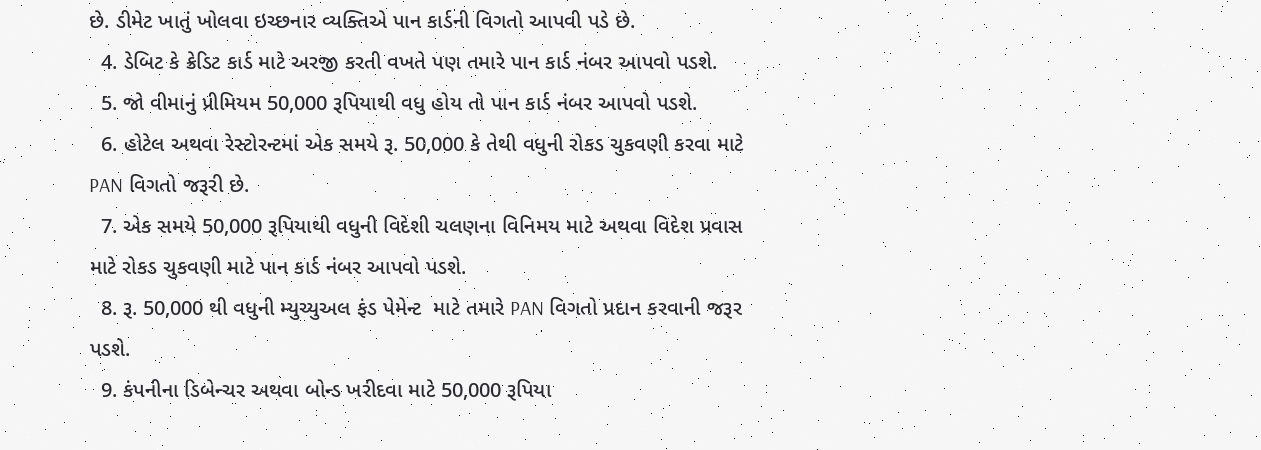છે. ડીમેટ ખાતું ખોલવા ઇચ્છનાર વ્યક્તિએ પાન કાર્ડની વિગતો આપવી પડે છે.
  4. ડેબિટ કે ક્રેડિટ કાર્ડ માટે અરજી કરતી વખતે પણ તમારે પાન કાર્ડ નંબર આપવો પડશે.
  5. જો વીમાનું પ્રીમિયમ 50,000 રૂપિયાથી વધુ હોય તો પાન કાર્ડ નંબર આપવો પડશે.
  6. હોટેલ અથવા રેસ્ટોરન્ટમાં એક સમયે રૂ. 50,000 કે તેથી વધુની રોકડ ચુકવણી કરવા માટે PAN વિગતો જરૂરી છે.
  7. એક સમયે 50,000 રૂપિયાથી વધુની વિદેશી ચલણના વિનિમય માટે અથવા વિદેશ પ્રવાસ માટે રોકડ ચુકવણી માટે પાન કાર્ડ નંબર આપવો પડશે.
  8. રૂ. 50,000 થી વધુની મ્યુચ્યુઅલ ફંડ પેમેન્ટ  માટે તમારે PAN વિગતો પ્રદાન કરવાની જરૂર પડશે.
  9. કંપનીના ડિબેન્ચર અથવા બોન્ડ ખરીદવા માટે 50,000 રૂપિયા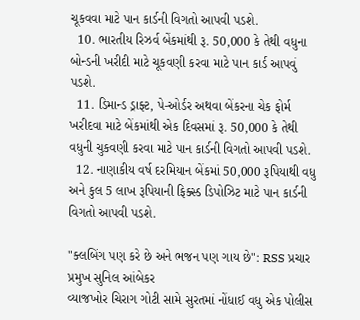ચૂકવવા માટે પાન કાર્ડની વિગતો આપવી પડશે.
  10. ભારતીય રિઝર્વ બેંકમાંથી રૂ. 50,000 કે તેથી વધુના બોન્ડની ખરીદી માટે ચૂકવણી કરવા માટે પાન કાર્ડ આપવું પડશે.
  11. ડિમાન્ડ ડ્રાફ્ટ, પે-ઓર્ડર અથવા બેંકરના ચેક ફોર્મ ખરીદવા માટે બેંકમાંથી એક દિવસમાં રૂ. 50,000 કે તેથી વધુની ચુકવણી કરવા માટે પાન કાર્ડની વિગતો આપવી પડશે.
  12. નાણાકીય વર્ષ દરમિયાન બેંકમાં 50,000 રૂપિયાથી વધુ અને કુલ 5 લાખ રૂપિયાની ફિક્સ્ડ ડિપોઝિટ માટે પાન કાર્ડની વિગતો આપવી પડશે.

"ક્લબિંગ પણ કરે છે અને ભજન પણ ગાય છે": RSS પ્રચાર પ્રમુખ સુનિલ આંબેકર
વ્યાજખોર ચિરાગ ગોટી સામે સુરતમાં નોંધાઈ વધુ એક પોલીસ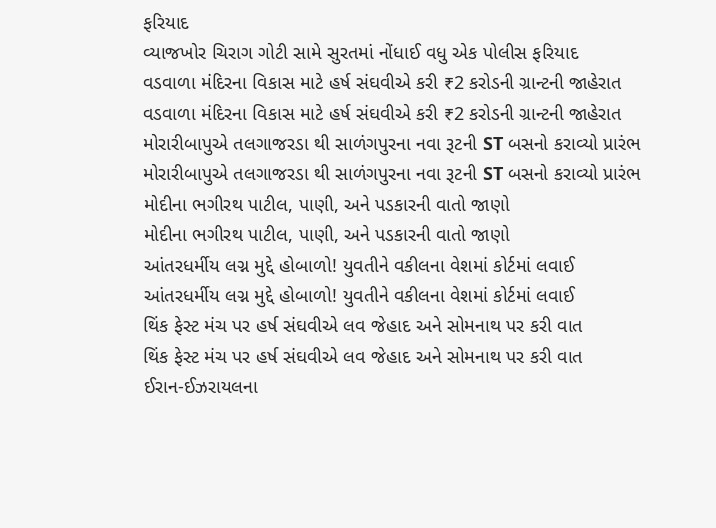ફરિયાદ
વ્યાજખોર ચિરાગ ગોટી સામે સુરતમાં નોંધાઈ વધુ એક પોલીસ ફરિયાદ
વડવાળા મંદિરના વિકાસ માટે હર્ષ સંઘવીએ કરી ₹2 કરોડની ગ્રાન્ટની જાહેરાત
વડવાળા મંદિરના વિકાસ માટે હર્ષ સંઘવીએ કરી ₹2 કરોડની ગ્રાન્ટની જાહેરાત
મોરારીબાપુએ તલગાજરડા થી સાળંગપુરના નવા રૂટની ST બસનો કરાવ્યો પ્રારંભ
મોરારીબાપુએ તલગાજરડા થી સાળંગપુરના નવા રૂટની ST બસનો કરાવ્યો પ્રારંભ
મોદીના ભગીરથ પાટીલ, પાણી, અને પડકારની વાતો જાણો
મોદીના ભગીરથ પાટીલ, પાણી, અને પડકારની વાતો જાણો
આંતરધર્મીય લગ્ન મુદ્દે હોબાળો! યુવતીને વકીલના વેશમાં કોર્ટમાં લવાઈ
આંતરધર્મીય લગ્ન મુદ્દે હોબાળો! યુવતીને વકીલના વેશમાં કોર્ટમાં લવાઈ
થિંક ફેસ્ટ મંચ પર હર્ષ સંઘવીએ લવ જેહાદ અને સોમનાથ પર કરી વાત
થિંક ફેસ્ટ મંચ પર હર્ષ સંઘવીએ લવ જેહાદ અને સોમનાથ પર કરી વાત
ઈરાન-ઈઝરાયલના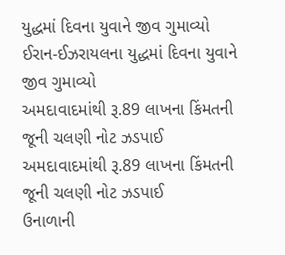યુદ્ધમાં દિવના યુવાને જીવ ગુમાવ્યો
ઈરાન-ઈઝરાયલના યુદ્ધમાં દિવના યુવાને જીવ ગુમાવ્યો
અમદાવાદમાંથી રૂ.89 લાખના કિંમતની જૂની ચલણી નોટ ઝડપાઈ
અમદાવાદમાંથી રૂ.89 લાખના કિંમતની જૂની ચલણી નોટ ઝડપાઈ
ઉનાળાની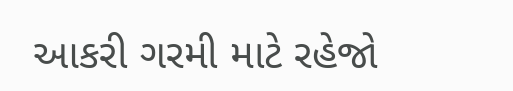આકરી ગરમી માટે રહેજો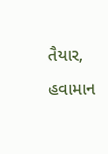તૈયાર, હવામાન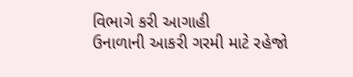વિભાગે કરી આગાહી
ઉનાળાની આકરી ગરમી માટે રહેજો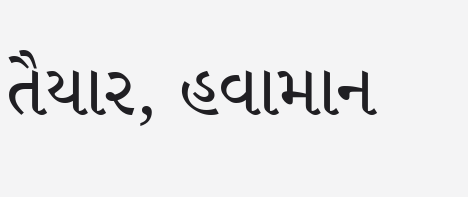તૈયાર, હવામાન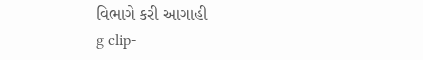વિભાગે કરી આગાહી
g clip-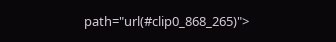path="url(#clip0_868_265)">